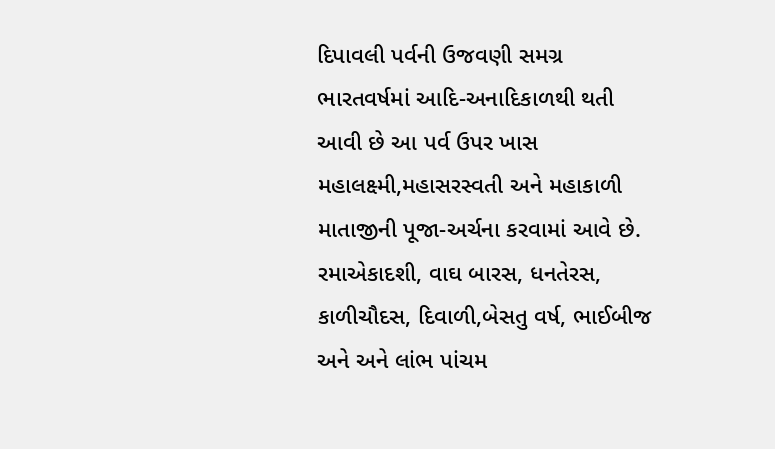દિપાવલી પર્વની ઉજવણી સમગ્ર ભારતવર્ષમાં આદિ-અનાદિકાળથી થતી આવી છે આ પર્વ ઉપર ખાસ મહાલક્ષ્મી,મહાસરસ્વતી અને મહાકાળી માતાજીની પૂજા-અર્ચના કરવામાં આવે છે. રમાએકાદશી, વાઘ બારસ, ધનતેરસ, કાળીચૌદસ, દિવાળી,બેસતુ વર્ષ, ભાઈબીજ અને અને લાંભ પાંચમ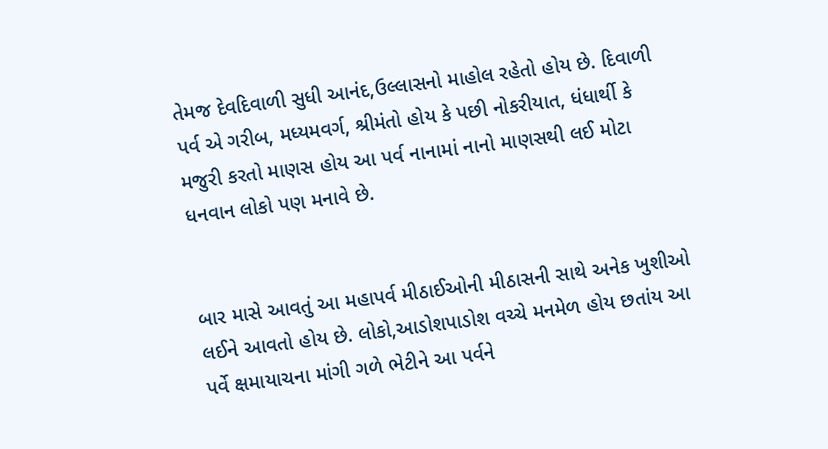તેમજ દેવદિવાળી સુધી આનંદ,ઉલ્લાસનો માહોલ રહેતો હોય છે. દિવાળી પર્વ એ ગરીબ, મધ્યમવર્ગ, શ્રીમંતો હોય કે પછી નોકરીયાત, ધંધાર્થી કે મજુરી કરતો માણસ હોય આ પર્વ નાનામાં નાનો માણસથી લઈ મોટા ધનવાન લોકો પણ મનાવે છે.


બાર માસે આવતું આ મહાપર્વ મીઠાઈઓની મીઠાસની સાથે અનેક ખુશીઓ લઈને આવતો હોય છે. લોકો,આડોશપાડોશ વચ્ચે મનમેળ હોય છતાંય આ પર્વે ક્ષમાયાચના માંગી ગળે ભેટીને આ પર્વને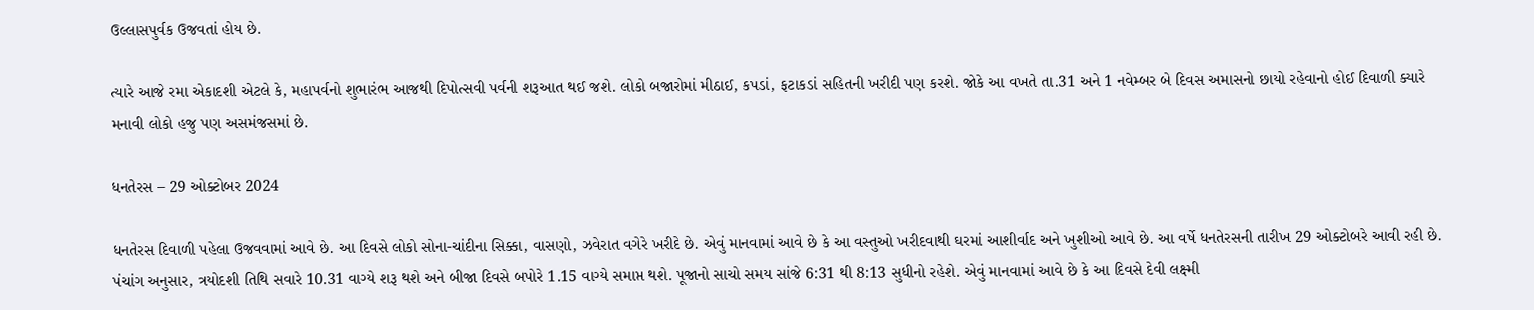ઉલ્લાસપુર્વક ઉજવતાં હોય છે.

ત્યારે આજે રમા એકાદશી એટલે કે, મહાપર્વનો શુભારંભ આજથી દિપોત્સવી પર્વની શરૂઆત થઈ જશે. લોકો બજારોમાં મીઠાઈ, કપડાં, ફટાકડાં સહિતની ખરીદી પણ કરશે. જોકે આ વખતે તા.31 અને 1 નવેમ્બર બે દિવસ અમાસનો છાયો રહેવાનો હોઈ દિવાળી ક્યારે મનાવી લોકો હજુ પણ અસમંજસમાં છે.

ધનતેરસ – 29 ઓક્ટોબર 2024

ધનતેરસ દિવાળી પહેલા ઉજવવામાં આવે છે. આ દિવસે લોકો સોના-ચાંદીના સિક્કા, વાસણો, ઝવેરાત વગેરે ખરીદે છે. એવું માનવામાં આવે છે કે આ વસ્તુઓ ખરીદવાથી ઘરમાં આશીર્વાદ અને ખુશીઓ આવે છે. આ વર્ષે ધનતેરસની તારીખ 29 ઓક્ટોબરે આવી રહી છે. પંચાંગ અનુસાર, ત્રયોદશી તિથિ સવારે 10.31 વાગ્યે શરૂ થશે અને બીજા દિવસે બપોરે 1.15 વાગ્યે સમાપ્ત થશે. પૂજાનો સાચો સમય સાંજે 6:31 થી 8:13 સુધીનો રહેશે. એવું માનવામાં આવે છે કે આ દિવસે દેવી લક્ષ્મી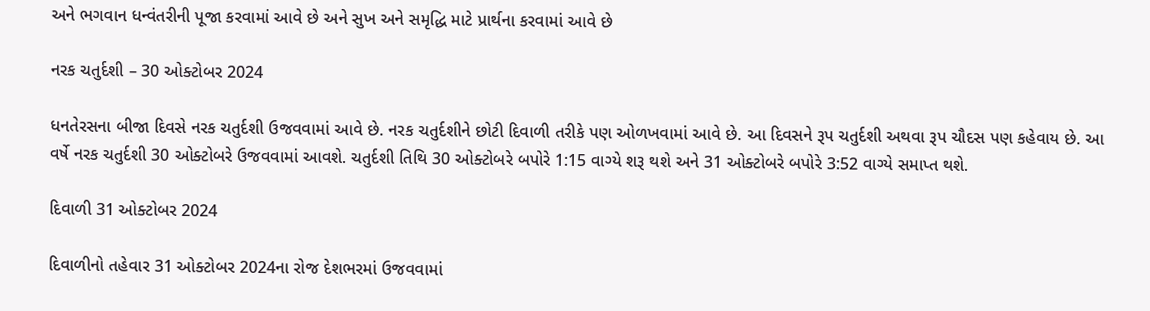અને ભગવાન ધન્વંતરીની પૂજા કરવામાં આવે છે અને સુખ અને સમૃદ્ધિ માટે પ્રાર્થના કરવામાં આવે છે

નરક ચતુર્દશી – 30 ઓક્ટોબર 2024

ધનતેરસના બીજા દિવસે નરક ચતુર્દશી ઉજવવામાં આવે છે. નરક ચતુર્દશીને છોટી દિવાળી તરીકે પણ ઓળખવામાં આવે છે. આ દિવસને રૂપ ચતુર્દશી અથવા રૂપ ચૌદસ પણ કહેવાય છે. આ વર્ષે નરક ચતુર્દશી 30 ઓક્ટોબરે ઉજવવામાં આવશે. ચતુર્દશી તિથિ 30 ઓક્ટોબરે બપોરે 1:15 વાગ્યે શરૂ થશે અને 31 ઓક્ટોબરે બપોરે 3:52 વાગ્યે સમાપ્ત થશે.

દિવાળી 31 ઓક્ટોબર 2024

દિવાળીનો તહેવાર 31 ઓક્ટોબર 2024ના રોજ દેશભરમાં ઉજવવામાં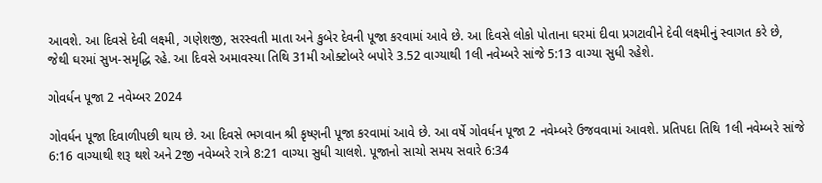આવશે. આ દિવસે દેવી લક્ષ્મી, ગણેશજી, સરસ્વતી માતા અને કુબેર દેવની પૂજા કરવામાં આવે છે. આ દિવસે લોકો પોતાના ઘરમાં દીવા પ્રગટાવીને દેવી લક્ષ્મીનું સ્વાગત કરે છે, જેથી ઘરમાં સુખ-સમૃદ્ધિ રહે. આ દિવસે અમાવસ્યા તિથિ 31મી ઓક્ટોબરે બપોરે 3.52 વાગ્યાથી 1લી નવેમ્બરે સાંજે 5:13 વાગ્યા સુધી રહેશે.

ગોવર્ધન પૂજા 2 નવેમ્બર 2024

ગોવર્ધન પૂજા દિવાળીપછી થાય છે. આ દિવસે ભગવાન શ્રી કૃષ્ણની પૂજા કરવામાં આવે છે. આ વર્ષે ગોવર્ધન પૂજા 2 નવેમ્બરે ઉજવવામાં આવશે. પ્રતિપદા તિથિ 1લી નવેમ્બરે સાંજે 6:16 વાગ્યાથી શરૂ થશે અને 2જી નવેમ્બરે રાત્રે 8:21 વાગ્યા સુધી ચાલશે. પૂજાનો સાચો સમય સવારે 6:34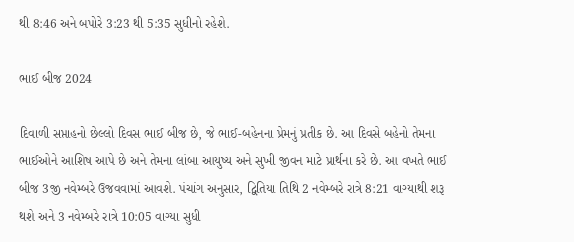થી 8:46 અને બપોરે 3:23 થી 5:35 સુધીનો રહેશે.

ભાઈ બીજ 2024

દિવાળી સપ્તાહનો છેલ્લો દિવસ ભાઈ બીજ છે, જે ભાઈ-બહેનના પ્રેમનું પ્રતીક છે. આ દિવસે બહેનો તેમના ભાઈઓને આશિષ આપે છે અને તેમના લાંબા આયુષ્ય અને સુખી જીવન માટે પ્રાર્થના કરે છે. આ વખતે ભાઈ બીજ 3જી નવેમ્બરે ઉજવવામાં આવશે. પંચાંગ અનુસાર, દ્વિતિયા તિથિ 2 નવેમ્બરે રાત્રે 8:21 વાગ્યાથી શરૂ થશે અને 3 નવેમ્બરે રાત્રે 10:05 વાગ્યા સુધી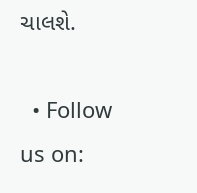ચાલશે.

  • Follow us on: